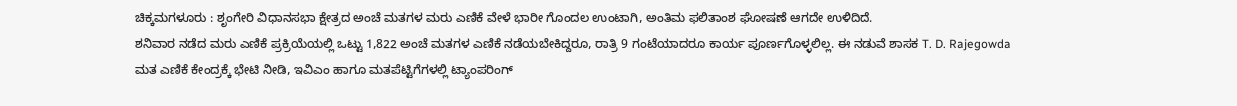ಚಿಕ್ಕಮಗಳೂರು : ಶೃಂಗೇರಿ ವಿಧಾನಸಭಾ ಕ್ಷೇತ್ರದ ಅಂಚೆ ಮತಗಳ ಮರು ಎಣಿಕೆ ವೇಳೆ ಭಾರೀ ಗೊಂದಲ ಉಂಟಾಗಿ, ಅಂತಿಮ ಫಲಿತಾಂಶ ಘೋಷಣೆ ಆಗದೇ ಉಳಿದಿದೆ.
ಶನಿವಾರ ನಡೆದ ಮರು ಎಣಿಕೆ ಪ್ರಕ್ರಿಯೆಯಲ್ಲಿ ಒಟ್ಟು 1,822 ಅಂಚೆ ಮತಗಳ ಎಣಿಕೆ ನಡೆಯಬೇಕಿದ್ದರೂ, ರಾತ್ರಿ 9 ಗಂಟೆಯಾದರೂ ಕಾರ್ಯ ಪೂರ್ಣಗೊಳ್ಳಲಿಲ್ಲ. ಈ ನಡುವೆ ಶಾಸಕ T. D. Rajegowda ಮತ ಎಣಿಕೆ ಕೇಂದ್ರಕ್ಕೆ ಭೇಟಿ ನೀಡಿ, ಇವಿಎಂ ಹಾಗೂ ಮತಪೆಟ್ಟಿಗೆಗಳಲ್ಲಿ ಟ್ಯಾಂಪರಿಂಗ್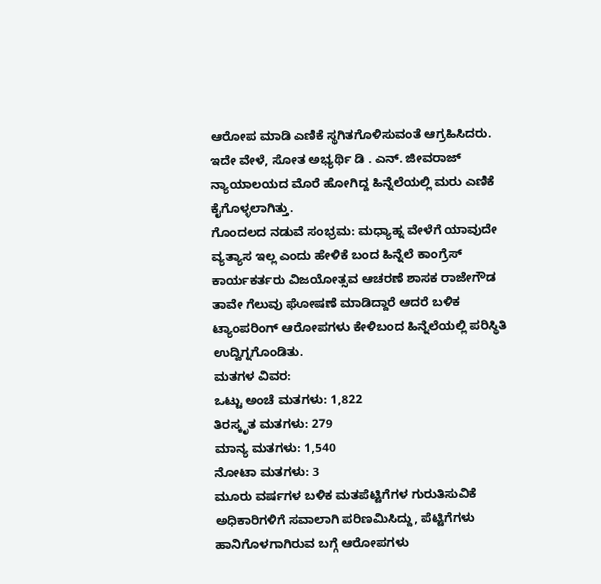ಆರೋಪ ಮಾಡಿ ಎಣಿಕೆ ಸ್ಥಗಿತಗೊಳಿಸುವಂತೆ ಆಗ್ರಹಿಸಿದರು. ಇದೇ ವೇಳೆ, ಸೋತ ಅಭ್ಯರ್ಥಿ ಡಿ . ಎನ್. ಜೀವರಾಜ್ ನ್ಯಾಯಾಲಯದ ಮೊರೆ ಹೋಗಿದ್ದ ಹಿನ್ನೆಲೆಯಲ್ಲಿ ಮರು ಎಣಿಕೆ ಕೈಗೊಳ್ಳಲಾಗಿತ್ತು.
ಗೊಂದಲದ ನಡುವೆ ಸಂಭ್ರಮ: ಮಧ್ಯಾಹ್ನ ವೇಳೆಗೆ ಯಾವುದೇ ವ್ಯತ್ಯಾಸ ಇಲ್ಲ ಎಂದು ಹೇಳಿಕೆ ಬಂದ ಹಿನ್ನೆಲೆ ಕಾಂಗ್ರೆಸ್ ಕಾರ್ಯಕರ್ತರು ವಿಜಯೋತ್ಸವ ಆಚರಣೆ ಶಾಸಕ ರಾಜೇಗೌಡ ತಾವೇ ಗೆಲುವು ಘೋಷಣೆ ಮಾಡಿದ್ದಾರೆ ಆದರೆ ಬಳಿಕ ಟ್ಯಾಂಪರಿಂಗ್ ಆರೋಪಗಳು ಕೇಳಿಬಂದ ಹಿನ್ನೆಲೆಯಲ್ಲಿ ಪರಿಸ್ಥಿತಿ ಉದ್ವಿಗ್ನಗೊಂಡಿತು.
ಮತಗಳ ವಿವರ:
ಒಟ್ಟು ಅಂಚೆ ಮತಗಳು: 1,822
ತಿರಸ್ಕೃತ ಮತಗಳು: 279
ಮಾನ್ಯ ಮತಗಳು: 1,540
ನೋಟಾ ಮತಗಳು: 3
ಮೂರು ವರ್ಷಗಳ ಬಳಿಕ ಮತಪೆಟ್ಟಿಗೆಗಳ ಗುರುತಿಸುವಿಕೆ ಅಧಿಕಾರಿಗಳಿಗೆ ಸವಾಲಾಗಿ ಪರಿಣಮಿಸಿದ್ದು, ಪೆಟ್ಟಿಗೆಗಳು ಹಾನಿಗೊಳಗಾಗಿರುವ ಬಗ್ಗೆ ಆರೋಪಗಳು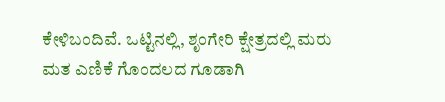ಕೇಳಿಬಂದಿವೆ. ಒಟ್ಟಿನಲ್ಲಿ, ಶೃಂಗೇರಿ ಕ್ಷೇತ್ರದಲ್ಲಿ ಮರು ಮತ ಎಣಿಕೆ ಗೊಂದಲದ ಗೂಡಾಗಿ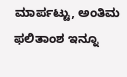ಮಾರ್ಪಟ್ಟು, ಅಂತಿಮ ಫಲಿತಾಂಶ ಇನ್ನೂ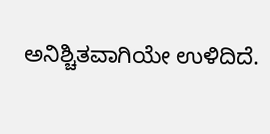ಅನಿಶ್ಚಿತವಾಗಿಯೇ ಉಳಿದಿದೆ.